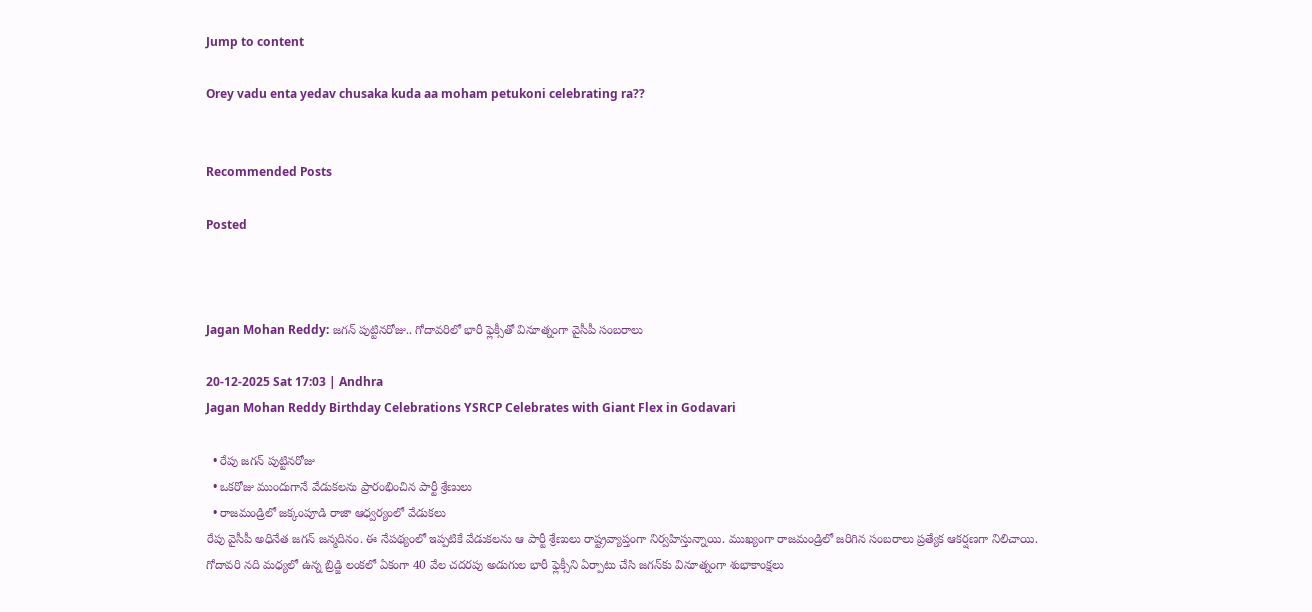Jump to content

Orey vadu enta yedav chusaka kuda aa moham petukoni celebrating ra??


Recommended Posts

Posted



Jagan Mohan Reddy: జగన్ పుట్టినరోజు.. గోదావరిలో భారీ ఫ్లెక్సీతో వినూత్నంగా వైసీపీ సంబరాలు

20-12-2025 Sat 17:03 | Andhra
Jagan Mohan Reddy Birthday Celebrations YSRCP Celebrates with Giant Flex in Godavari

  • రేపు జగన్ పుట్టినరోజు
  • ఒకరోజు ముందుగానే వేడుకలను ప్రారంభించిన పార్టీ శ్రేణులు
  • రాజమండ్రిలో జక్కంపూడి రాజా ఆధ్వర్యంలో వేడుకలు
రేపు వైసీపీ అధినేత జగన్ జన్మదినం. ఈ నేపథ్యంలో ఇప్పటికే వేడుకలను ఆ పార్టీ శ్రేణులు రాష్ట్రవ్యాప్తంగా నిర్వహిస్తున్నాయి. ముఖ్యంగా రాజమండ్రిలో జరిగిన సంబరాలు ప్రత్యేక ఆకర్షణగా నిలిచాయి. గోదావరి నది మధ్యలో ఉన్న బ్రిడ్జి లంకలో ఏకంగా 40 వేల చదరపు అడుగుల భారీ ఫ్లెక్సీని ఏర్పాటు చేసి జగన్‌కు వినూత్నంగా శుభాకాంక్షలు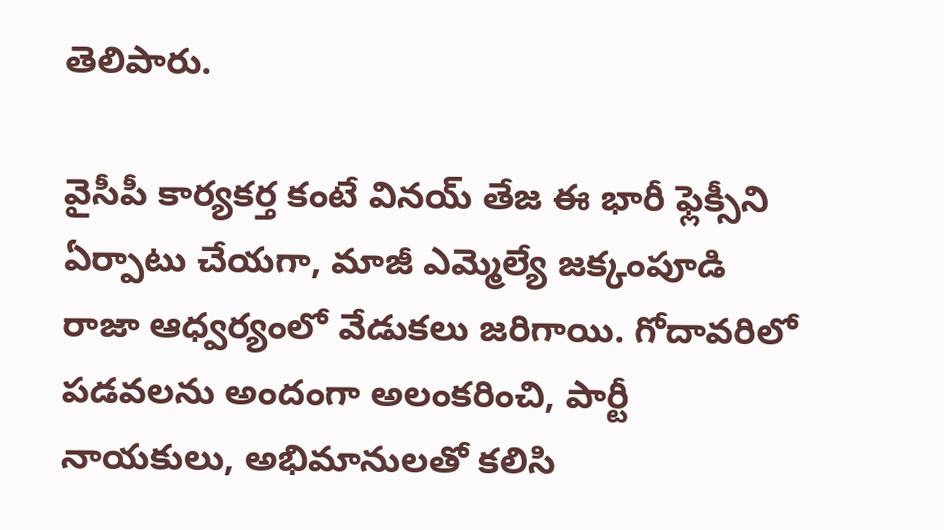తెలిపారు.

వైసీపీ కార్యకర్త కంటే వినయ్ తేజ ఈ భారీ ఫ్లెక్సీని ఏర్పాటు చేయగా, మాజీ ఎమ్మెల్యే జక్కంపూడి రాజా ఆధ్వర్యంలో వేడుకలు జరిగాయి. గోదావరిలో పడవలను అందంగా అలంకరించి, పార్టీ నాయకులు, అభిమానులతో కలిసి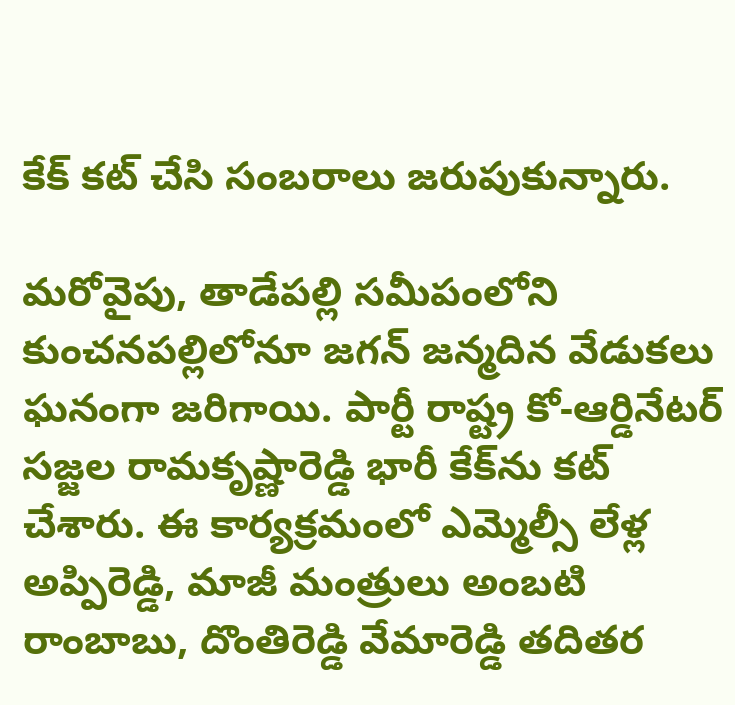కేక్‌ కట్‌ చేసి సంబరాలు జరుపుకున్నారు.

మరోవైపు, తాడేపల్లి సమీపంలోని కుంచనపల్లిలోనూ జగన్ జన్మదిన వేడుకలు ఘనంగా జరిగాయి. పార్టీ రాష్ట్ర కో-ఆర్డినేటర్ సజ్జల రామకృష్ణారెడ్డి భారీ కేక్‌ను కట్ చేశారు. ఈ కార్యక్రమంలో ఎమ్మెల్సీ లేళ్ల అప్పిరెడ్డి, మాజీ మంత్రులు అంబటి రాంబాబు, దొంతిరెడ్డి వేమారెడ్డి తదితర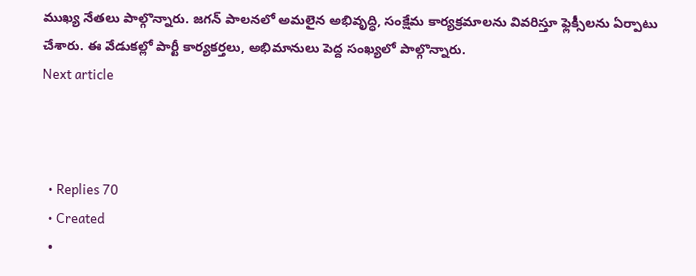ముఖ్య నేతలు పాల్గొన్నారు. జగన్ పాలనలో అమలైన అభివృద్ధి, సంక్షేమ కార్యక్రమాలను వివరిస్తూ ఫ్లెక్సీలను ఏర్పాటు చేశారు. ఈ వేడుకల్లో పార్టీ కార్యకర్తలు, అభిమానులు పెద్ద సంఖ్యలో పాల్గొన్నారు.
Next article



  • Replies 70
  • Created
  •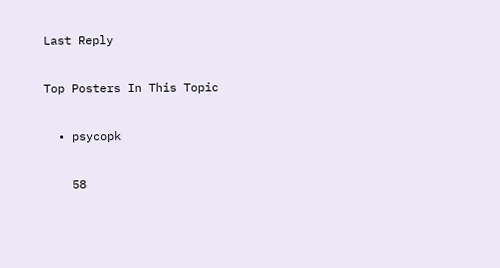Last Reply

Top Posters In This Topic

  • psycopk

    58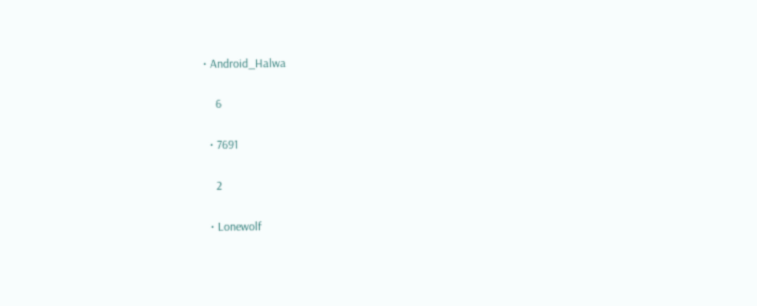• Android_Halwa

    6

  • 7691

    2

  • Lonewolf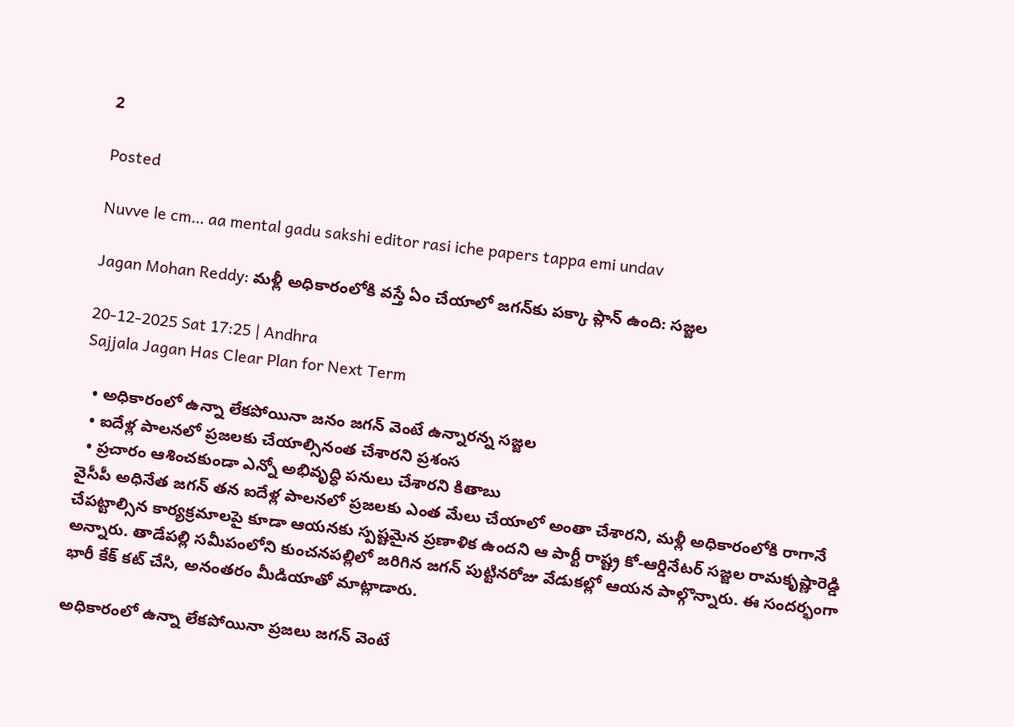2

Posted

Nuvve le cm… aa mental gadu sakshi editor rasi iche papers tappa emi undav

Jagan Mohan Reddy: మళ్లీ అధికారంలోకి వస్తే ఏం చేయాలో జగన్‌కు పక్కా ప్లాన్ ఉంది: సజ్జల

20-12-2025 Sat 17:25 | Andhra
Sajjala Jagan Has Clear Plan for Next Term

  • అధికారంలో ఉన్నా లేకపోయినా జనం జగన్ వెంటే ఉన్నారన్న సజ్జల
  • ఐదేళ్ల పాలనలో ప్రజలకు చేయాల్సినంత చేశారని ప్రశంస
  • ప్రచారం ఆశించకుండా ఎన్నో అభివృద్ధి పనులు చేశారని కితాబు
వైసీపీ అధినేత జగన్ తన ఐదేళ్ల పాలనలో ప్రజలకు ఎంత మేలు చేయాలో అంతా చేశారని, మళ్లీ అధికారంలోకి రాగానే చేపట్టాల్సిన కార్యక్రమాలపై కూడా ఆయనకు స్పష్టమైన ప్రణాళిక ఉందని ఆ పార్టీ రాష్ట్ర కో-ఆర్డినేటర్ సజ్జల రామకృష్ణారెడ్డి అన్నారు. తాడేపల్లి సమీపంలోని కుంచనపల్లిలో జరిగిన జగన్ పుట్టినరోజు వేడుకల్లో ఆయన పాల్గొన్నారు. ఈ సందర్భంగా భారీ కేక్ కట్ చేసి, అనంతరం మీడియాతో మాట్లాడారు.

అధికారంలో ఉన్నా లేకపోయినా ప్రజలు జగన్ వెంటే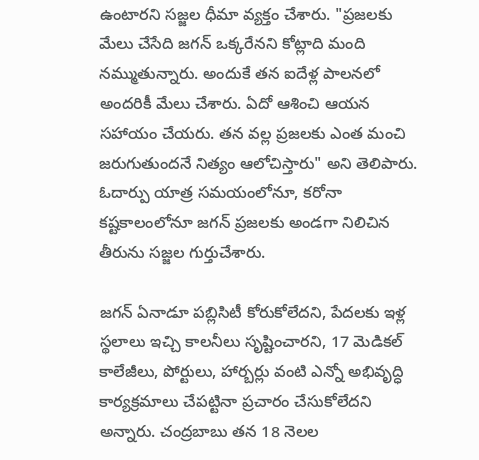ఉంటారని సజ్జల ధీమా వ్యక్తం చేశారు. "ప్రజలకు మేలు చేసేది జగన్ ఒక్కరేనని కోట్లాది మంది నమ్ముతున్నారు. అందుకే తన ఐదేళ్ల పాలనలో అందరికీ మేలు చేశారు. ఏదో ఆశించి ఆయన సహాయం చేయరు. తన వల్ల ప్రజలకు ఎంత మంచి జరుగుతుందనే నిత్యం ఆలోచిస్తారు" అని తెలిపారు. ఓదార్పు యాత్ర సమయంలోనూ, కరోనా కష్టకాలంలోనూ జగన్ ప్రజలకు అండగా నిలిచిన తీరును సజ్జల గుర్తుచేశారు.

జగన్ ఏనాడూ పబ్లిసిటీ కోరుకోలేదని, పేదలకు ఇళ్ల స్థలాలు ఇచ్చి కాలనీలు సృష్టించారని, 17 మెడికల్ కాలేజీలు, పోర్టులు, హార్బర్లు వంటి ఎన్నో అభివృద్ధి కార్యక్రమాలు చేపట్టినా ప్రచారం చేసుకోలేదని అన్నారు. చంద్రబాబు తన 18 నెలల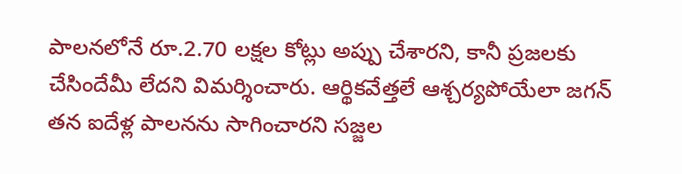పాలనలోనే రూ.2.70 లక్షల కోట్లు అప్పు చేశారని, కానీ ప్రజలకు చేసిందేమీ లేదని విమర్శించారు. ఆర్థికవేత్తలే ఆశ్చర్యపోయేలా జగన్ తన ఐదేళ్ల పాలనను సాగించారని సజ్జల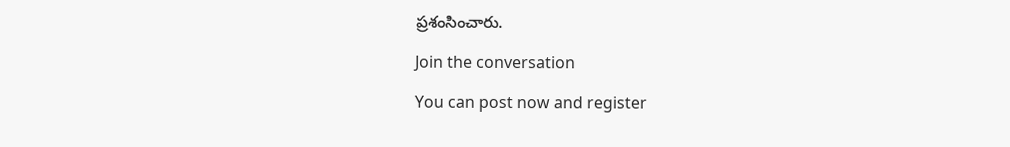ప్రశంసించారు.

Join the conversation

You can post now and register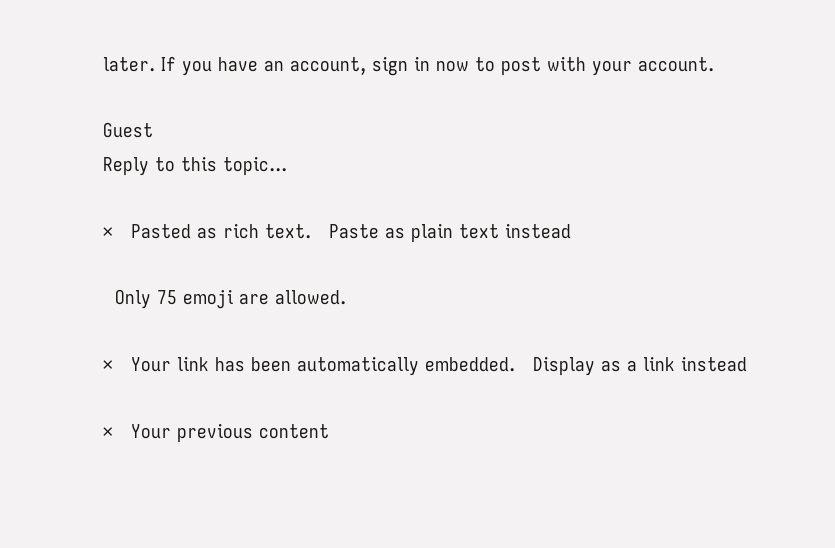later. If you have an account, sign in now to post with your account.

Guest
Reply to this topic...

×   Pasted as rich text.   Paste as plain text instead

  Only 75 emoji are allowed.

×   Your link has been automatically embedded.   Display as a link instead

×   Your previous content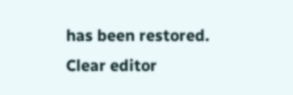has been restored.   Clear editor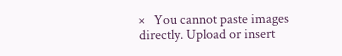×   You cannot paste images directly. Upload or insert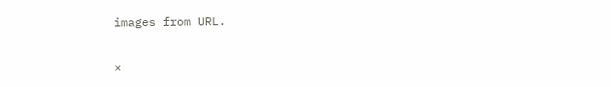images from URL.

×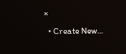×
  • Create New...